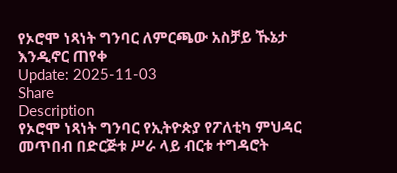የኦሮሞ ነጻነት ግንባር ለምርጫው አስቻይ ኹኔታ እንዲኖር ጠየቀ
Update: 2025-11-03
Share
Description
የኦሮሞ ነጻነት ግንባር የኢትዮጵያ የፖለቲካ ምህዳር መጥበብ በድርጅቱ ሥራ ላይ ብርቱ ተግዳሮት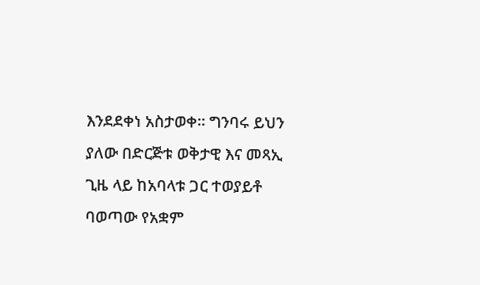እንደደቀነ አስታወቀ። ግንባሩ ይህን ያለው በድርጅቱ ወቅታዊ እና መጻኢ ጊዜ ላይ ከአባላቱ ጋር ተወያይቶ ባወጣው የአቋም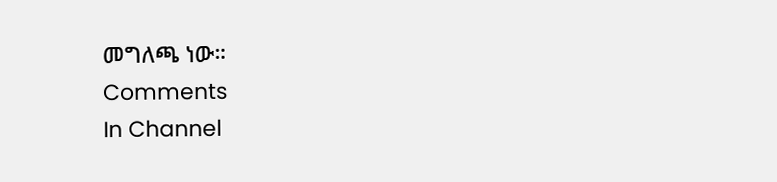መግለጫ ነው።
Comments
In Channel